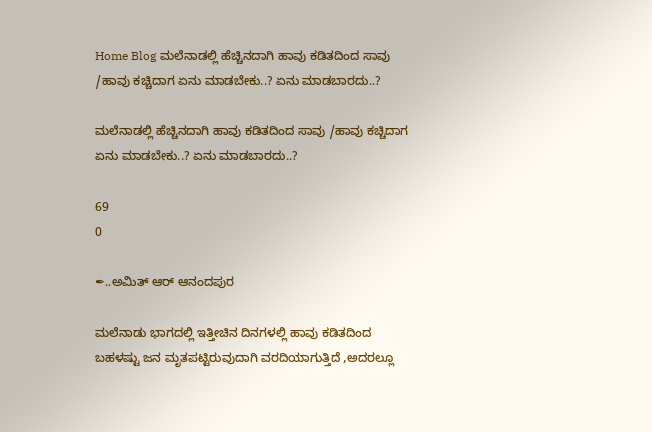Home Blog ಮಲೆನಾಡಲ್ಲಿ ಹೆಚ್ಚಿನದಾಗಿ ಹಾವು ಕಡಿತದಿಂದ ಸಾವು /ಹಾವು ಕಚ್ಚಿದಾಗ ಏನು ಮಾಡಬೇಕು..? ಏನು ಮಾಡಬಾರದು..?

ಮಲೆನಾಡಲ್ಲಿ ಹೆಚ್ಚಿನದಾಗಿ ಹಾವು ಕಡಿತದಿಂದ ಸಾವು /ಹಾವು ಕಚ್ಚಿದಾಗ ಏನು ಮಾಡಬೇಕು..? ಏನು ಮಾಡಬಾರದು..?

69
0

✒..ಅಮಿತ್ ಆರ್ ಆನಂದಪುರ

ಮಲೆನಾಡು ಭಾಗದಲ್ಲಿ ಇತ್ತೀಚಿನ ದಿನಗಳಲ್ಲಿ ಹಾವು ಕಡಿತದಿಂದ ಬಹಳಷ್ಟು ಜನ ಮೃತಪಟ್ಟಿರುವುದಾಗಿ ವರದಿಯಾಗುತ್ತಿದೆ ,ಅದರಲ್ಲೂ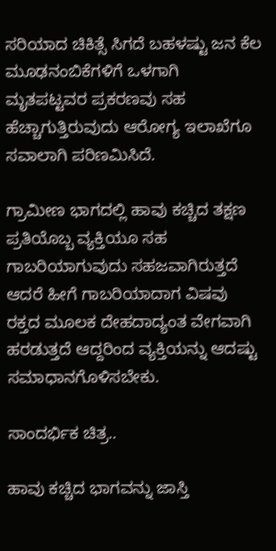ಸರಿಯಾದ ಚಿಕಿತ್ಸೆ ಸಿಗದೆ ಬಹಳಷ್ಟು ಜನ ಕೆಲ ಮೂಢನಂಬಿಕೆಗಳಿಗೆ ಒಳಗಾಗಿ ಮೃತಪಟ್ಟವರ ಪ್ರಕರಣವು ಸಹ ಹೆಚ್ಚಾಗುತ್ತಿರುವುದು ಆರೋಗ್ಯ ಇಲಾಖೆಗೂ ಸವಾಲಾಗಿ ಪರಿಣಮಿಸಿದೆ.

ಗ್ರಾಮೀಣ ಭಾಗದಲ್ಲಿ ಹಾವು ಕಚ್ಚಿದ ತಕ್ಷಣ ಪ್ರತಿಯೊಬ್ಬ ವ್ಯಕ್ತಿಯೂ ಸಹ ಗಾಬರಿಯಾಗುವುದು ಸಹಜವಾಗಿರುತ್ತದೆ ಆದರೆ ಹೀಗೆ ಗಾಬರಿಯಾದಾಗ ವಿಷವು ರಕ್ತದ ಮೂಲಕ ದೇಹದಾದ್ಯಂತ ವೇಗವಾಗಿ ಹರಡುತ್ತದೆ ಆದ್ದರಿಂದ ವ್ಯಕ್ತಿಯನ್ನು ಆದಷ್ಟು ಸಮಾಧಾನಗೊಳಿಸಬೇಕು.

ಸಾಂದರ್ಭಿಕ ಚಿತ್ರ..

ಹಾವು ಕಚ್ಚಿದ ಭಾಗವನ್ನು ಜಾಸ್ತಿ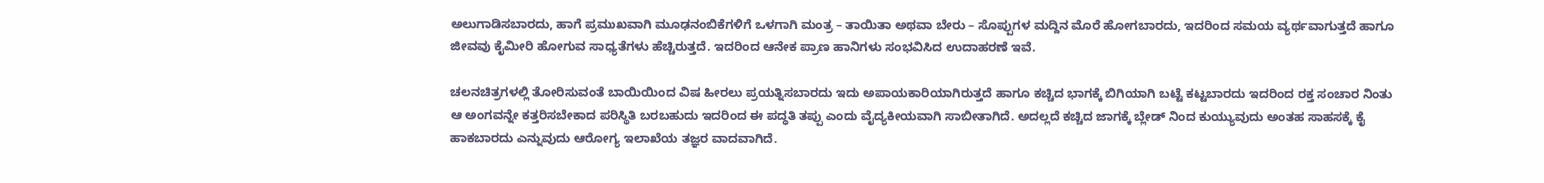ಅಲುಗಾಡಿಸಬಾರದು, ಹಾಗೆ ಪ್ರಮುಖವಾಗಿ ಮೂಢನಂಬಿಕೆಗಳಿಗೆ ಒಳಗಾಗಿ ಮಂತ್ರ – ತಾಯಿತಾ ಅಥವಾ ಬೇರು – ಸೊಪ್ಪುಗಳ ಮದ್ದಿನ ಮೊರೆ ಹೋಗಬಾರದು, ಇದರಿಂದ ಸಮಯ ವ್ಯರ್ಥವಾಗುತ್ತದೆ ಹಾಗೂ ಜೀವವು ಕೈಮೀರಿ ಹೋಗುವ ಸಾಧ್ಯತೆಗಳು ಹೆಚ್ಚಿರುತ್ತದೆ. ಇದರಿಂದ ಆನೇಕ ಪ್ರಾಣ ಹಾನಿಗಳು ಸಂಭವಿಸಿದ ಉದಾಹರಣೆ ಇವೆ.

ಚಲನಚಿತ್ರಗಳಲ್ಲಿ ತೋರಿಸುವಂತೆ ಬಾಯಿಯಿಂದ ವಿಷ ಹೀರಲು ಪ್ರಯತ್ನಿಸಬಾರದು ಇದು ಅಪಾಯಕಾರಿಯಾಗಿರುತ್ತದೆ ಹಾಗೂ ಕಚ್ಚಿದ ಭಾಗಕ್ಕೆ ಬಿಗಿಯಾಗಿ ಬಟ್ಟೆ ಕಟ್ಟಬಾರದು ಇದರಿಂದ ರಕ್ತ ಸಂಚಾರ ನಿಂತು ಆ ಅಂಗವನ್ನೇ ಕತ್ತರಿಸಬೇಕಾದ ಪರಿಸ್ಥಿತಿ ಬರಬಹುದು ಇದರಿಂದ ಈ ಪದ್ಧತಿ ತಪ್ಪು ಎಂದು ವೈದ್ಯಕೀಯವಾಗಿ ಸಾಬೀತಾಗಿದೆ. ಅದಲ್ಲದೆ ಕಚ್ಚಿದ ಜಾಗಕ್ಕೆ ಬ್ಲೇಡ್ ನಿಂದ ಕುಯ್ಯುವುದು ಅಂತಹ ಸಾಹಸಕ್ಕೆ ಕೈ ಹಾಕಬಾರದು ಎನ್ನುವುದು ಆರೋಗ್ಯ ಇಲಾಖೆಯ ತಜ್ಞರ ವಾದವಾಗಿದೆ.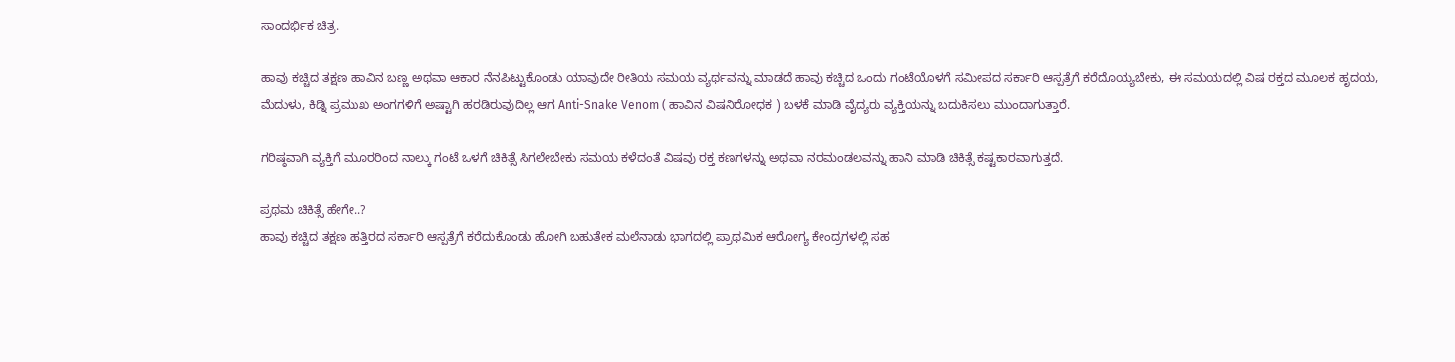ಸಾಂದರ್ಭಿಕ ಚಿತ್ರ.

ಹಾವು ಕಚ್ಚಿದ ತಕ್ಷಣ ಹಾವಿನ ಬಣ್ಣ ಅಥವಾ ಆಕಾರ ನೆನಪಿಟ್ಟುಕೊಂಡು ಯಾವುದೇ ರೀತಿಯ ಸಮಯ ವ್ಯರ್ಥವನ್ನು ಮಾಡದೆ ಹಾವು ಕಚ್ಚಿದ ಒಂದು ಗಂಟೆಯೊಳಗೆ ಸಮೀಪದ ಸರ್ಕಾರಿ ಆಸ್ಪತ್ರೆಗೆ ಕರೆದೊಯ್ಯಬೇಕು, ಈ ಸಮಯದಲ್ಲಿ ವಿಷ ರಕ್ತದ ಮೂಲಕ ಹೃದಯ, ಮೆದುಳು, ಕಿಡ್ನಿ ಪ್ರಮುಖ ಅಂಗಗಳಿಗೆ ಅಷ್ಟಾಗಿ ಹರಡಿರುವುದಿಲ್ಲ ಆಗ Anti-Snake Venom ( ಹಾವಿನ ವಿಷನಿರೋಧಕ ) ಬಳಕೆ ಮಾಡಿ ವೈದ್ಯರು ವ್ಯಕ್ತಿಯನ್ನು ಬದುಕಿಸಲು ಮುಂದಾಗುತ್ತಾರೆ.

ಗರಿಷ್ಠವಾಗಿ ವ್ಯಕ್ತಿಗೆ ಮೂರರಿಂದ ನಾಲ್ಕು ಗಂಟೆ ಒಳಗೆ ಚಿಕಿತ್ಸೆ ಸಿಗಲೇಬೇಕು ಸಮಯ ಕಳೆದಂತೆ ವಿಷವು ರಕ್ತ ಕಣಗಳನ್ನು ಅಥವಾ ನರಮಂಡಲವನ್ನು ಹಾನಿ ಮಾಡಿ ಚಿಕಿತ್ಸೆ ಕಷ್ಟಕಾರವಾಗುತ್ತದೆ.

ಪ್ರಥಮ ಚಿಕಿತ್ಸೆ ಹೇಗೇ..?
ಹಾವು ಕಚ್ಚಿದ ತಕ್ಷಣ ಹತ್ತಿರದ ಸರ್ಕಾರಿ ಆಸ್ಪತ್ರೆಗೆ ಕರೆದುಕೊಂಡು ಹೋಗಿ ಬಹುತೇಕ ಮಲೆನಾಡು ಭಾಗದಲ್ಲಿ ಪ್ರಾಥಮಿಕ ಆರೋಗ್ಯ ಕೇಂದ್ರಗಳಲ್ಲಿ ಸಹ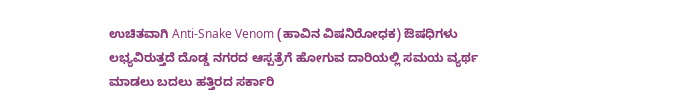ಉಚಿತವಾಗಿ Anti-Snake Venom (ಹಾವಿನ ವಿಷನಿರೋಧಕ) ಔಷಧಿಗಳು ಲಭ್ಯವಿರುತ್ತದೆ ದೊಡ್ಡ ನಗರದ ಆಸ್ಪತ್ರೆಗೆ ಹೋಗುವ ದಾರಿಯಲ್ಲಿ ಸಮಯ ವ್ಯರ್ಥ ಮಾಡಲು ಬದಲು ಹತ್ತಿರದ ಸರ್ಕಾರಿ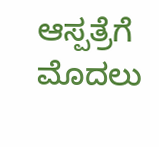ಆಸ್ಪತ್ರೆಗೆ ಮೊದಲು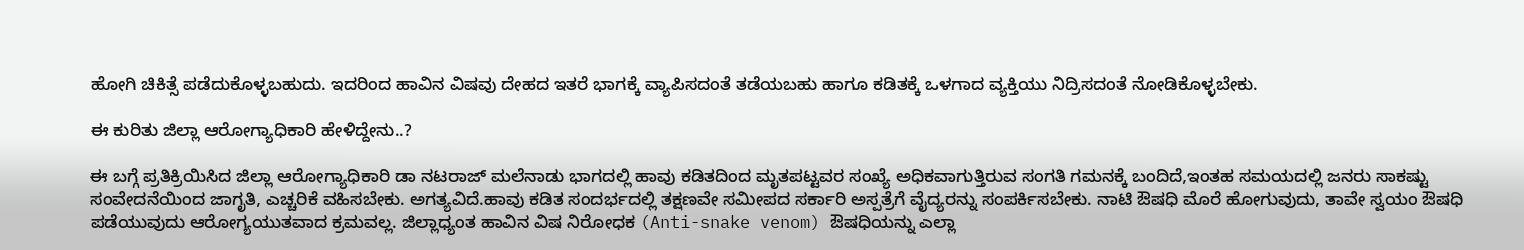ಹೋಗಿ ಚಿಕಿತ್ಸೆ ಪಡೆದುಕೊಳ್ಳಬಹುದು. ಇದರಿಂದ ಹಾವಿನ ವಿಷವು ದೇಹದ ಇತರೆ ಭಾಗಕ್ಕೆ ವ್ಯಾಪಿಸದಂತೆ ತಡೆಯಬಹು ಹಾಗೂ ಕಡಿತಕ್ಕೆ ಒಳಗಾದ ವ್ಯಕ್ತಿಯು ನಿದ್ರಿಸದಂತೆ ನೋಡಿಕೊಳ್ಳಬೇಕು.

ಈ ಕುರಿತು ಜಿಲ್ಲಾ ಆರೋಗ್ಯಾಧಿಕಾರಿ ಹೇಳಿದ್ದೇನು..?

ಈ ಬಗ್ಗೆ ಪ್ರತಿಕ್ರಿಯಿಸಿದ ಜಿಲ್ಲಾ ಆರೋಗ್ಯಾಧಿಕಾರಿ ಡಾ ನಟರಾಜ್ ಮಲೆನಾಡು ಭಾಗದಲ್ಲಿ ಹಾವು ಕಡಿತದಿಂದ ಮೃತಪಟ್ಟವರ ಸಂಖ್ಯೆ ಅಧಿಕವಾಗುತ್ತಿರುವ ಸಂಗತಿ ಗಮನಕ್ಕೆ ಬಂದಿದೆ,ಇಂತಹ ಸಮಯದಲ್ಲಿ ಜನರು ಸಾಕಷ್ಟು ಸಂವೇದನೆಯಿಂದ ಜಾಗೃತಿ, ಎಚ್ಚರಿಕೆ ವಹಿಸಬೇಕು. ಅಗತ್ಯವಿದೆ.ಹಾವು ಕಡಿತ ಸಂದರ್ಭದಲ್ಲಿ ತಕ್ಷಣವೇ ಸಮೀಪದ ಸರ್ಕಾರಿ ಅಸ್ಪತ್ರೆಗೆ ವೈದ್ಯರನ್ನು ಸಂಪರ್ಕಿಸಬೇಕು. ನಾಟಿ ಔಷಧಿ ಮೊರೆ ಹೋಗುವುದು, ತಾವೇ ಸ್ವಯಂ ಔಷಧಿ ಪಡೆಯುವುದು ಆರೋಗ್ಯಯುತವಾದ ಕ್ರಮವಲ್ಲ. ಜಿಲ್ಲಾಧ್ಯಂತ ಹಾವಿನ ವಿಷ ನಿರೋಧಕ (Anti-snake venom) ಔಷಧಿಯನ್ನು ಎಲ್ಲಾ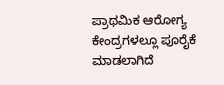ಪ್ರಾಥಮಿಕ ಆರೋಗ್ಯ ಕೇಂದ್ರಗಳಲ್ಲೂ ಪೂರೈಕೆ ಮಾಡಲಾಗಿದೆ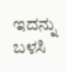ಇದನ್ನು ಬಳಸಿ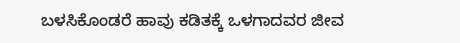ಬಳಸಿಕೊಂಡರೆ ಹಾವು ಕಡಿತಕ್ಕೆ ಒಳಗಾದವರ ಜೀವ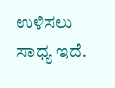ಉಳಿಸಲು ಸಾಧ್ಯ ಇದೆ.